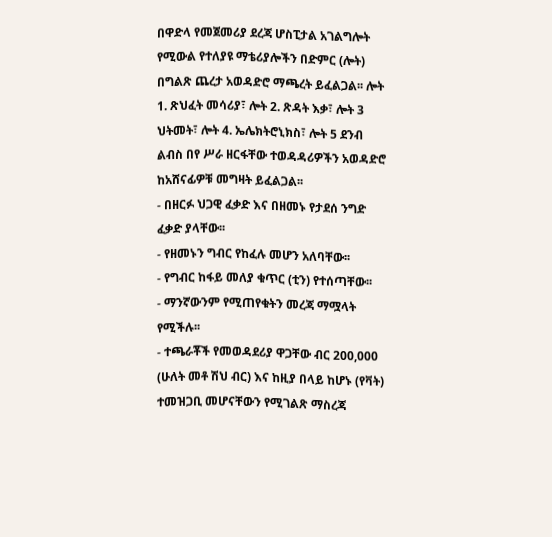በዋድላ የመጀመሪያ ደረጃ ሆስፒታል አገልግሎት የሚውል የተለያዩ ማቴሪያሎችን በድምር (ሎት) በግልጽ ጨረታ አወዳድሮ ማጫረት ይፈልጋል፡፡ ሎት 1. ጽህፈት መሳሪያ፣ ሎት 2. ጽዳት እቃ፣ ሎት 3 ህትመት፣ ሎት 4. ኤሌክትሮኒክስ፣ ሎት 5 ደንብ ልብስ በየ ሥራ ዘርፋቸው ተወዳዳሪዎችን አወዳድሮ ከአሸናፊዎቹ መግዛት ይፈልጋል፡፡
- በዘርፉ ህጋዊ ፈቃድ እና በዘመኑ የታደሰ ንግድ ፈቃድ ያላቸው፡፡
- የዘመኑን ግብር የከፈሉ መሆን አለባቸው፡፡
- የግብር ከፋይ መለያ ቁጥር (ቲን) የተሰጣቸው፡፡
- ማንኛውንም የሚጠየቁትን መረጃ ማሟላት የሚችሉ፡፡
- ተጫራቾች የመወዳደሪያ ዋጋቸው ብር 200,000 (ሁለት መቶ ሽህ ብር) እና ከዚያ በላይ ከሆኑ (የቫት) ተመዝጋቢ መሆናቸውን የሚገልጽ ማስረጃ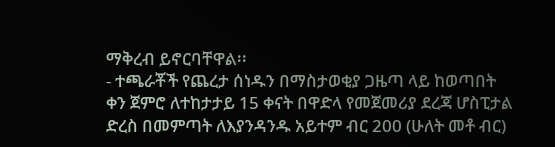ማቅረብ ይኖርባቸዋል፡፡
- ተጫራቾች የጨረታ ሰነዱን በማስታወቂያ ጋዜጣ ላይ ከወጣበት ቀን ጀምሮ ለተከታታይ 15 ቀናት በዋድላ የመጀመሪያ ደረጃ ሆስፒታል ድረስ በመምጣት ለእያንዳንዱ አይተም ብር 200 (ሁለት መቶ ብር)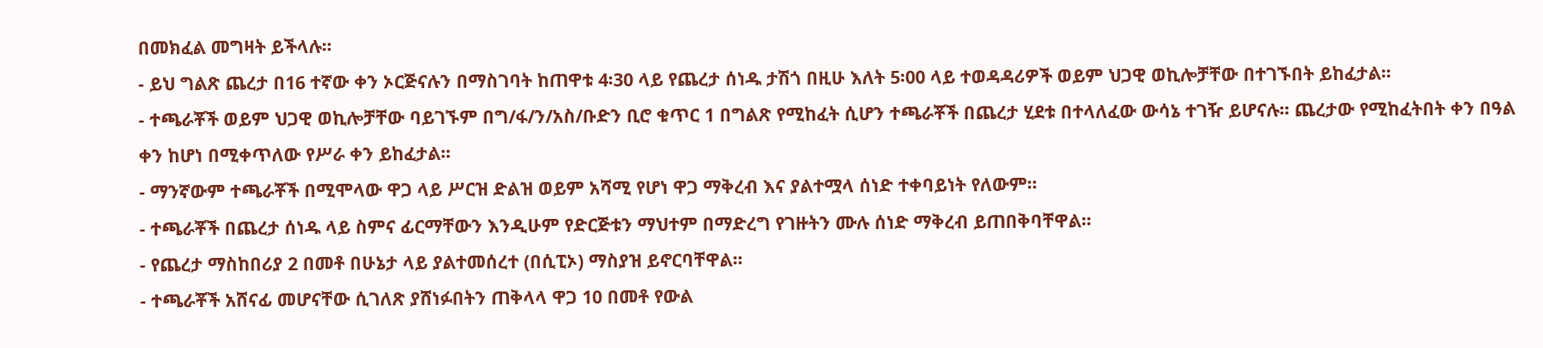በመክፈል መግዛት ይችላሉ፡፡
- ይህ ግልጽ ጨረታ በ16 ተኛው ቀን ኦርጅናሉን በማስገባት ከጠዋቱ 4፡30 ላይ የጨረታ ሰነዱ ታሽጎ በዚሁ እለት 5፡00 ላይ ተወዳዳሪዎች ወይም ህጋዊ ወኪሎቻቸው በተገኙበት ይከፈታል፡፡
- ተጫራቾች ወይም ህጋዊ ወኪሎቻቸው ባይገኙም በግ/ፋ/ን/አስ/ቡድን ቢሮ ቁጥር 1 በግልጽ የሚከፈት ሲሆን ተጫራቾች በጨረታ ሂደቱ በተላለፈው ውሳኔ ተገዥ ይሆናሉ፡፡ ጨረታው የሚከፈትበት ቀን በዓል ቀን ከሆነ በሚቀጥለው የሥራ ቀን ይከፈታል፡፡
- ማንኛውም ተጫራቾች በሚሞላው ዋጋ ላይ ሥርዝ ድልዝ ወይም አሻሚ የሆነ ዋጋ ማቅረብ እና ያልተሟላ ሰነድ ተቀባይነት የለውም፡፡
- ተጫራቾች በጨረታ ሰነዱ ላይ ስምና ፊርማቸውን እንዲሁም የድርጅቱን ማህተም በማድረግ የገዙትን ሙሉ ሰነድ ማቅረብ ይጠበቅባቸዋል፡፡
- የጨረታ ማስከበሪያ 2 በመቶ በሁኔታ ላይ ያልተመሰረተ (በሲፒኦ) ማስያዝ ይኖርባቸዋል፡፡
- ተጫራቾች አሸናፊ መሆናቸው ሲገለጽ ያሸነፉበትን ጠቅላላ ዋጋ 10 በመቶ የውል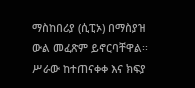ማስከበሪያ (ሲፒኦ) በማስያዝ ውል መፈጽም ይኖርባቸዋል፡፡ ሥራው ከተጠናቀቀ እና ክፍያ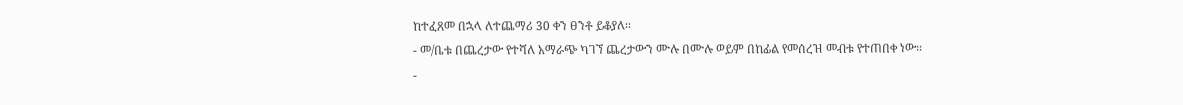ከተፈጸመ በኋላ ለተጨማሪ 30 ቀን ፀንቶ ይቆያለ፡፡
- መ/ቤቱ በጨረታው የተሻለ አማራጭ ካገኘ ጨረታውን ሙሉ በሙሉ ወይም በከፊል የመሰረዝ መብቱ የተጠበቀ ነው፡፡
-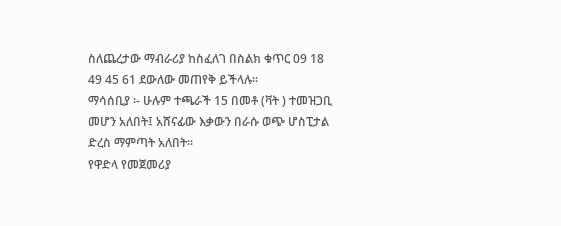ስለጨረታው ማብራሪያ ከስፈለገ በስልክ ቁጥር 09 18 49 45 61 ደውለው መጠየቅ ይችላሉ፡፡
ማሳሰቢያ ፡- ሁሉም ተጫራች 15 በመቶ (ቫት ) ተመዝጋቢ መሆን አለበት፤ አሸናፊው እቃውን በራሱ ወጭ ሆስፒታል ድረስ ማምጣት አለበት፡፡
የዋድላ የመጀመሪያ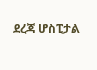ደረጃ ሆስፒታል